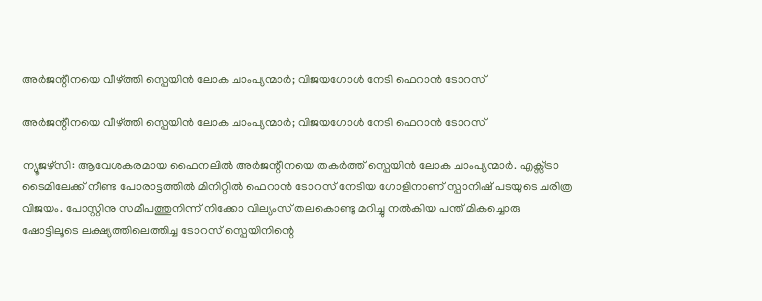അർജന്റീനയെ വീഴ്ത്തി സ്പെയിൻ ലോക ചാംപ്യന്മാർ; വിജയഗോൾ നേടി ഫെറാൻ ടോറസ്

അർജന്റീനയെ വീഴ്ത്തി സ്പെയിൻ ലോക ചാംപ്യന്മാർ; വിജയഗോൾ നേടി ഫെറാൻ ടോറസ്

ന്യൂജഴ്സി: ആവേശകരമായ ഫൈനലിൽ അർജന്റീനയെ തകർത്ത് സ്പെയിൻ ലോക ചാംപ്യന്മാർ. എക്സ്ട്രാ ടൈമിലേക്ക് നീണ്ട പോരാട്ടത്തിൽ മിനിറ്റിൽ ഫെറാൻ ടോറസ് നേടിയ ഗോളിനാണ് സ്പാനിഷ് പടയുടെ ചരിത്ര വിജയം. പോസ്റ്റിനു സമീപത്തുനിന്ന് നിക്കോ വില്യംസ് തലകൊണ്ടു മറിച്ചു നൽകിയ പന്ത് മികച്ചൊരു ഷോട്ടിലൂടെ ലക്ഷ്യത്തിലെത്തിച്ച ടോറസ് സ്പെയിനിന്റെ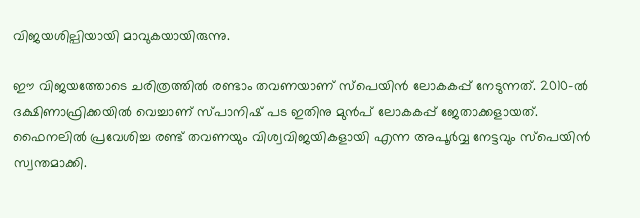വിജയശില്പിയായി മാവുകയായിരുന്നു.

ഈ വിജയത്തോടെ ചരിത്രത്തിൽ രണ്ടാം തവണയാണ് സ്പെയിൻ ലോകകപ്പ് നേടുന്നത്. 2010-ൽ ദക്ഷിണാഫ്രിക്കയിൽ വെച്ചാണ് സ്പാനിഷ് പട ഇതിനു മുൻപ് ലോകകപ്പ് ജേതാക്കളായത്. ഫൈനലിൽ പ്രവേശിച്ച രണ്ട് തവണയും വിശ്വവിജയികളായി എന്ന അപൂർവ്വ നേട്ടവും സ്പെയിൻ സ്വന്തമാക്കി.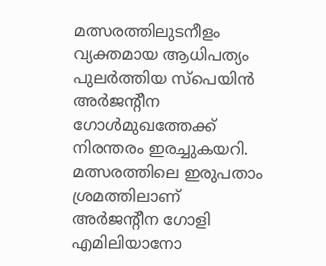മത്സരത്തിലുടനീളം വ്യക്തമായ ആധിപത്യം പുലർത്തിയ സ്പെയിൻ അർജന്റീന ഗോൾമുഖത്തേക്ക് നിരന്തരം ഇരച്ചുകയറി. മത്സരത്തിലെ ഇരുപതാം ശ്രമത്തിലാണ് അർജന്റീന ഗോളി എമിലിയാനോ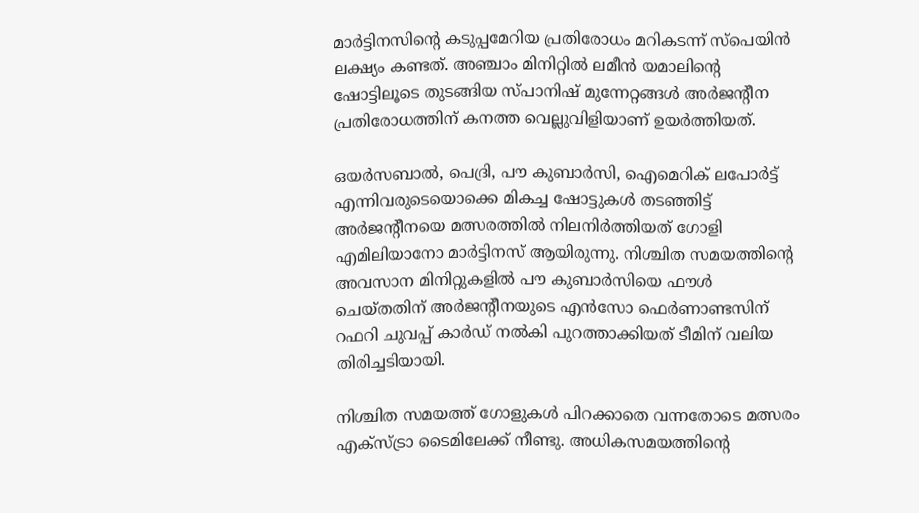മാർട്ടിനസിന്റെ കടുപ്പമേറിയ പ്രതിരോധം മറികടന്ന് സ്പെയിൻ ലക്ഷ്യം കണ്ടത്. അഞ്ചാം മിനിറ്റിൽ ലമീൻ യമാലിന്റെ ഷോട്ടിലൂടെ തുടങ്ങിയ സ്പാനിഷ് മുന്നേറ്റങ്ങൾ അർജന്റീന പ്രതിരോധത്തിന് കനത്ത വെല്ലുവിളിയാണ് ഉയർത്തിയത്.

ഒയർസബാൽ, പെദ്രി, പൗ കുബാർസി, ഐമെറിക് ലപോർട്ട് എന്നിവരുടെയൊക്കെ മികച്ച ഷോട്ടുകൾ തടഞ്ഞിട്ട് അർജന്റീനയെ മത്സരത്തിൽ നിലനിർത്തിയത് ഗോളി എമിലിയാനോ മാർട്ടിനസ് ആയിരുന്നു. നിശ്ചിത സമയത്തിന്റെ അവസാന മിനിറ്റുകളിൽ പൗ കുബാർസിയെ ഫൗൾ ചെയ്തതിന് അർജന്റീനയുടെ എൻസോ ഫെർണാണ്ടസിന് റഫറി ചുവപ്പ് കാർഡ് നൽകി പുറത്താക്കിയത് ടീമിന് വലിയ തിരിച്ചടിയായി.

നിശ്ചിത സമയത്ത് ഗോളുകൾ പിറക്കാതെ വന്നതോടെ മത്സരം എക്സ്ട്രാ ടൈമിലേക്ക് നീണ്ടു. അധികസമയത്തിന്റെ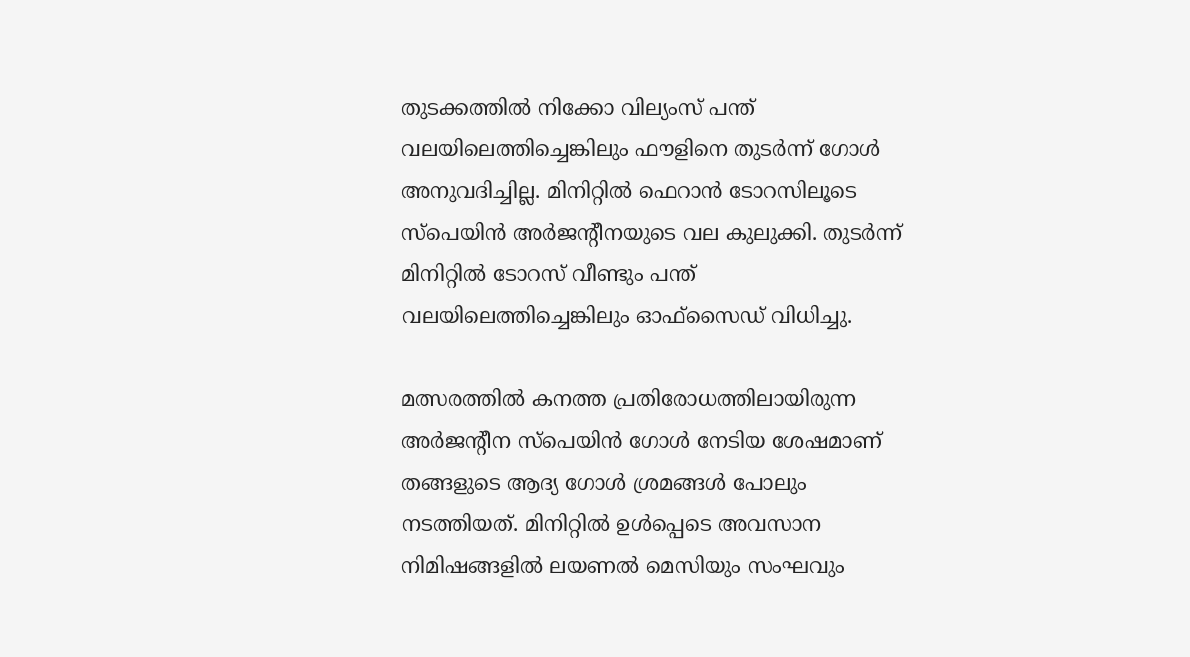തുടക്കത്തിൽ നിക്കോ വില്യംസ് പന്ത് വലയിലെത്തിച്ചെങ്കിലും ഫൗളിനെ തുടർന്ന് ഗോൾ അനുവദിച്ചില്ല. മിനിറ്റിൽ ഫെറാൻ ടോറസിലൂടെ സ്പെയിൻ അർജന്റീനയുടെ വല കുലുക്കി. തുടർന്ന് മിനിറ്റിൽ ടോറസ് വീണ്ടും പന്ത് വലയിലെത്തിച്ചെങ്കിലും ഓഫ്‌സൈഡ് വിധിച്ചു.

മത്സരത്തിൽ കനത്ത പ്രതിരോധത്തിലായിരുന്ന അർജന്റീന സ്പെയിൻ ഗോൾ നേടിയ ശേഷമാണ് തങ്ങളുടെ ആദ്യ ഗോൾ ശ്രമങ്ങൾ പോലും നടത്തിയത്. മിനിറ്റിൽ ഉൾപ്പെടെ അവസാന നിമിഷങ്ങളിൽ ലയണൽ മെസിയും സംഘവും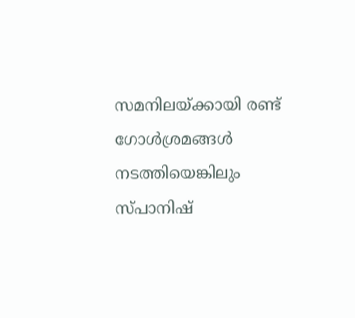സമനിലയ്ക്കായി രണ്ട് ഗോൾശ്രമങ്ങൾ നടത്തിയെങ്കിലും സ്പാനിഷ്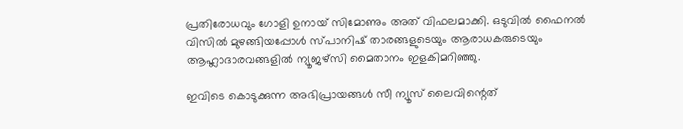പ്രതിരോധവും ഗോളി ഉനായ് സിമോണും അത് വിഫലമാക്കി. ഒടുവിൽ ഫൈനൽ വിസിൽ മുഴങ്ങിയപ്പോൾ സ്പാനിഷ് താരങ്ങളുടെയും ആരാധകരുടെയും ആഹ്ലാദാരവങ്ങളിൽ ന്യൂജഴ്സി മൈതാനം ഇളകിമറിഞ്ഞു.

ഇവിടെ കൊടുക്കുന്ന അഭിപ്രായങ്ങള്‍ സീ ന്യൂസ് ലൈവിന്റെത്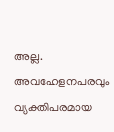അല്ല. അവഹേളനപരവും വ്യക്തിപരമായ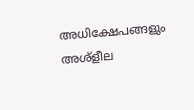അധിക്ഷേപങ്ങളും അശ്‌ളീല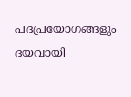പദപ്രയോഗങ്ങളും ദയവായി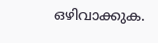ഒഴിവാക്കുക.